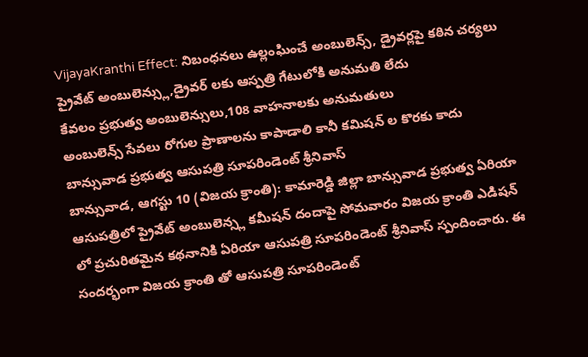VijayaKranthi Effect: నిబంధనలు ఉల్లంఘించే అంబులెన్స్, డ్రైవర్లపై కఠిన చర్యలు
ప్రైవేట్ అంబులెన్స్లు,డ్రైవర్ లకు ఆస్పత్రి గేటులోకి అనుమతి లేదు
కేవలం ప్రభుత్వ అంబులెన్సులు,108 వాహనాలకు అనుమతులు
అంబులెన్స్ సేవలు రోగుల ప్రాణాలను కాపాడాలి కానీ కమిషన్ ల కొరకు కాదు
బాన్సువాడ ప్రభుత్వ ఆసుపత్రి సూపరిండెంట్ శ్రీనివాస్
బాన్సువాడ, ఆగస్టు 10 (విజయ క్రాంతి): కామారెడ్డి జిల్లా బాన్సువాడ ప్రభుత్వ ఏరియా ఆసుపత్రిలో ప్రైవేట్ అంబులెన్స్ల కమీషన్ దందాపై సోమవారం విజయ క్రాంతి ఎడిషన్ లో ప్రచురితమైన కథనానికి ఏరియా ఆసుపత్రి సూపరిండెంట్ శ్రీనివాస్ స్పందించారు. ఈ సందర్భంగా విజయ క్రాంతి తో ఆసుపత్రి సూపరిండెంట్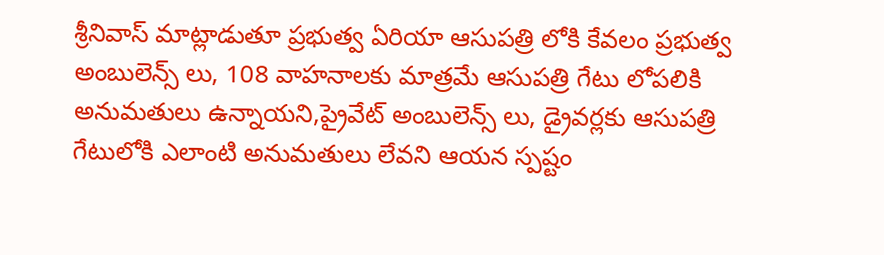శ్రీనివాస్ మాట్లాడుతూ ప్రభుత్వ ఏరియా ఆసుపత్రి లోకి కేవలం ప్రభుత్వ అంబులెన్స్ లు, 108 వాహనాలకు మాత్రమే ఆసుపత్రి గేటు లోపలికి అనుమతులు ఉన్నాయని,ప్రైవేట్ అంబులెన్స్ లు, డ్రైవర్లకు ఆసుపత్రి గేటులోకి ఎలాంటి అనుమతులు లేవని ఆయన స్పష్టం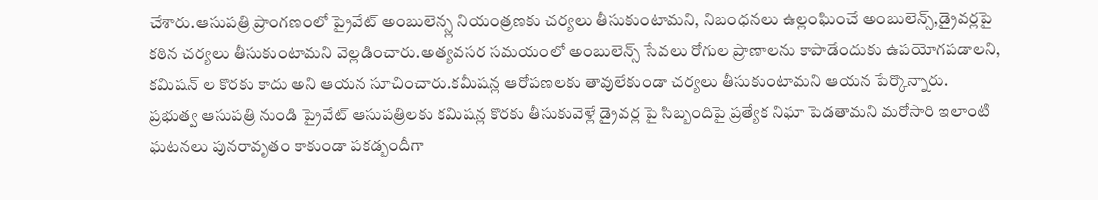చేశారు.ఆసుపత్రి ప్రాంగణంలో ప్రైవేట్ అంబులెన్స్ల నియంత్రణకు చర్యలు తీసుకుంటామని, నిబంధనలు ఉల్లంఘించే అంబులెన్స్,డ్రైవర్లపై కఠిన చర్యలు తీసుకుంటామని వెల్లడించారు.అత్యవసర సమయంలో అంబులెన్స్ సేవలు రోగుల ప్రాణాలను కాపాడేందుకు ఉపయోగపడాలని, కమిషన్ ల కొరకు కాదు అని ఆయన సూచించారు.కమీషన్ల ఆరోపణలకు తావులేకుండా చర్యలు తీసుకుంటామని ఆయన పేర్కొన్నారు.
ప్రభుత్వ ఆసుపత్రి నుండి ప్రైవేట్ ఆసుపత్రిలకు కమిషన్ల కొరకు తీసుకువెళ్లే డ్రైవర్ల పై సిబ్బందిపై ప్రత్యేక నిఘా పెడతామని మరోసారి ఇలాంటి ఘటనలు పునరావృతం కాకుండా పకడ్బందీగా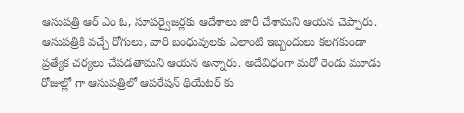ఆసుపత్రి ఆర్ ఎం ఓ, సూపర్వైజర్లకు ఆదేశాలు జారీ చేశామని ఆయన చెప్పారు. ఆసుపత్రికి వచ్చే రోగులు, వారి బంధువులకు ఎలాంటి ఇబ్బందులు కలగకుండా ప్రత్యేక చర్యలు చేపడతామని ఆయన అన్నారు. అదేవిధంగా మరో రెండు మూడు రోజుల్లో గా ఆసుపత్రిలో ఆపరేషన్ థియేటర్ కు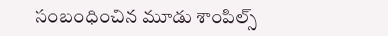సంబంధించిన మూడు శాంపిల్స్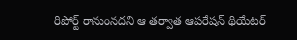రిపోర్ట్ రానుంనదని ఆ తర్వాత ఆపరేషన్ థియేటర్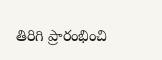తిరిగి ప్రారంభించి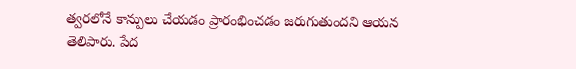త్వరలోనే కాన్పులు చేయడం ప్రారంభించడం జరుగుతుందని ఆయన తెలిపారు. పేద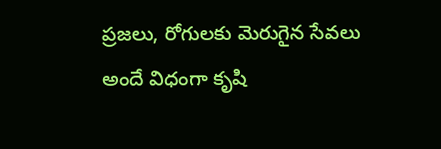ప్రజలు, రోగులకు మెరుగైన సేవలు అందే విధంగా కృషి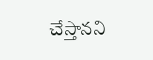చేస్తానని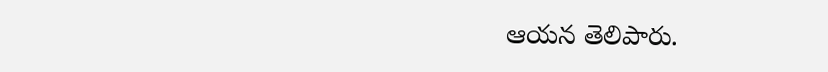ఆయన తెలిపారు.